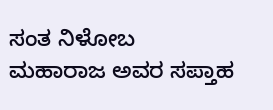ಸಂತ ನಿಳೋಬ ಮಹಾರಾಜ ಅವರ ಸಪ್ತಾಹ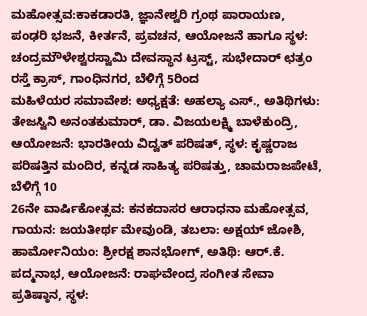ಮಹೋತ್ಸವ:ಕಾಕಡಾರತಿ, ಜ್ಞಾನೇಶ್ವರಿ ಗ್ರಂಥ ಪಾರಾಯಣ, ಪಂಢರಿ ಭಜನೆ, ಕೀರ್ತನೆ, ಪ್ರವಚನ, ಆಯೋಜನೆ ಹಾಗೂ ಸ್ಥಳ: ಚಂದ್ರಮೌಳೇಶ್ವರಸ್ವಾಮಿ ದೇವಸ್ಥಾನ ಟ್ರಸ್ಟ್, ಸುಭೇದಾರ್ ಛತ್ರಂ ರಸ್ತೆ ಕ್ರಾಸ್, ಗಾಂಧಿನಗರ, ಬೆಳಿಗ್ಗೆ 5ರಿಂದ
ಮಹಿಳೆಯರ ಸಮಾವೇಶ: ಅಧ್ಯಕ್ಷತೆ: ಅಹಲ್ಯಾ ಎಸ್., ಅತಿಥಿಗಳು: ತೇಜಸ್ವಿನಿ ಅನಂತಕುಮಾರ್, ಡಾ. ವಿಜಯಲಕ್ಷ್ಮಿ ಬಾಳೆಕುಂದ್ರಿ, ಆಯೋಜನೆ: ಭಾರತೀಯ ವಿದ್ವತ್ ಪರಿಷತ್, ಸ್ಥಳ: ಕೃಷ್ಣರಾಜ ಪರಿಷತ್ತಿನ ಮಂದಿರ, ಕನ್ನಡ ಸಾಹಿತ್ಯ ಪರಿಷತ್ತು, ಚಾಮರಾಜಪೇಟೆ, ಬೆಳಿಗ್ಗೆ 10
26ನೇ ವಾರ್ಷಿಕೋತ್ಸವ: ಕನಕದಾಸರ ಆರಾಧನಾ ಮಹೋತ್ಸವ, ಗಾಯನ: ಜಯತೀರ್ಥ ಮೇವುಂಡಿ, ತಬಲಾ: ಅಕ್ಷಯ್ ಜೋಶಿ, ಹಾರ್ಮೋನಿಯಂ: ಶ್ರೀರಕ್ಷ ಶಾನಭೋಗ್, ಅತಿಥಿ: ಆರ್.ಕೆ. ಪದ್ಮನಾಭ, ಆಯೋಜನೆ: ರಾಘವೇಂದ್ರ ಸಂಗೀತ ಸೇವಾ ಪ್ರತಿಷ್ಠಾನ, ಸ್ಥಳ: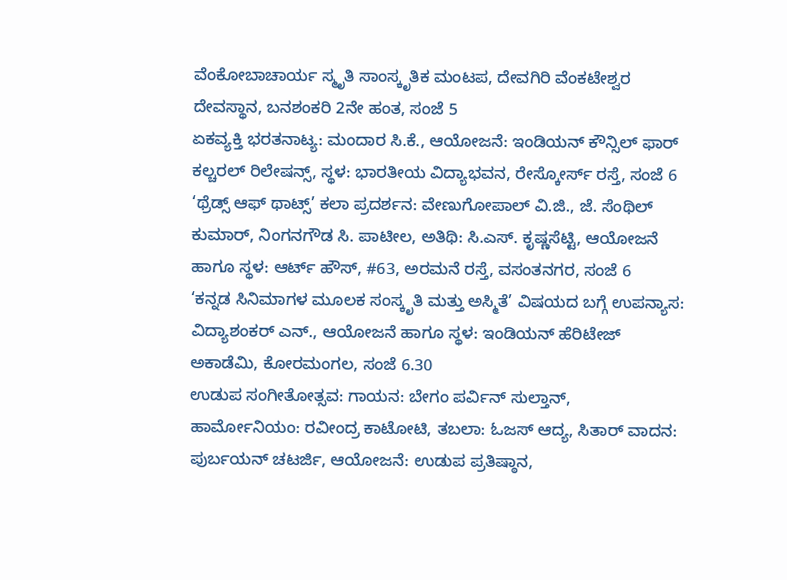ವೆಂಕೋಬಾಚಾರ್ಯ ಸ್ಮೃತಿ ಸಾಂಸ್ಕೃತಿಕ ಮಂಟಪ, ದೇವಗಿರಿ ವೆಂಕಟೇಶ್ವರ ದೇವಸ್ಥಾನ, ಬನಶಂಕರಿ 2ನೇ ಹಂತ, ಸಂಜೆ 5
ಏಕವ್ಯಕ್ತಿ ಭರತನಾಟ್ಯ: ಮಂದಾರ ಸಿ.ಕೆ., ಆಯೋಜನೆ: ಇಂಡಿಯನ್ ಕೌನ್ಸಿಲ್ ಫಾರ್ ಕಲ್ಚರಲ್ ರಿಲೇಷನ್ಸ್, ಸ್ಥಳ: ಭಾರತೀಯ ವಿದ್ಯಾಭವನ, ರೇಸ್ಕೋರ್ಸ್ ರಸ್ತೆ, ಸಂಜೆ 6
‘ಥ್ರೆಡ್ಸ್ ಆಫ್ ಥಾಟ್ಸ್’ ಕಲಾ ಪ್ರದರ್ಶನ: ವೇಣುಗೋಪಾಲ್ ವಿ.ಜಿ., ಜೆ. ಸೆಂಥಿಲ್ ಕುಮಾರ್, ನಿಂಗನಗೌಡ ಸಿ. ಪಾಟೀಲ, ಅತಿಥಿ: ಸಿ.ಎಸ್. ಕೃಷ್ಣಸೆಟ್ಟಿ, ಆಯೋಜನೆ ಹಾಗೂ ಸ್ಥಳ: ಆರ್ಟ್ ಹೌಸ್, #63, ಅರಮನೆ ರಸ್ತೆ, ವಸಂತನಗರ, ಸಂಜೆ 6
‘ಕನ್ನಡ ಸಿನಿಮಾಗಳ ಮೂಲಕ ಸಂಸ್ಕೃತಿ ಮತ್ತು ಅಸ್ಮಿತೆ’ ವಿಷಯದ ಬಗ್ಗೆ ಉಪನ್ಯಾಸ: ವಿದ್ಯಾಶಂಕರ್ ಎನ್., ಆಯೋಜನೆ ಹಾಗೂ ಸ್ಥಳ: ಇಂಡಿಯನ್ ಹೆರಿಟೇಜ್ ಅಕಾಡೆಮಿ, ಕೋರಮಂಗಲ, ಸಂಜೆ 6.30
ಉಡುಪ ಸಂಗೀತೋತ್ಸವ: ಗಾಯನ: ಬೇಗಂ ಪರ್ವಿನ್ ಸುಲ್ತಾನ್, ಹಾರ್ಮೋನಿಯಂ: ರವೀಂದ್ರ ಕಾಟೋಟಿ, ತಬಲಾ: ಓಜಸ್ ಆದ್ಯ, ಸಿತಾರ್ ವಾದನ: ಪುರ್ಬಯನ್ ಚಟರ್ಜಿ, ಆಯೋಜನೆ: ಉಡುಪ ಪ್ರತಿಷ್ಠಾನ,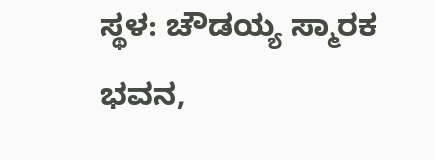ಸ್ಥಳ: ಚೌಡಯ್ಯ ಸ್ಮಾರಕ ಭವನ,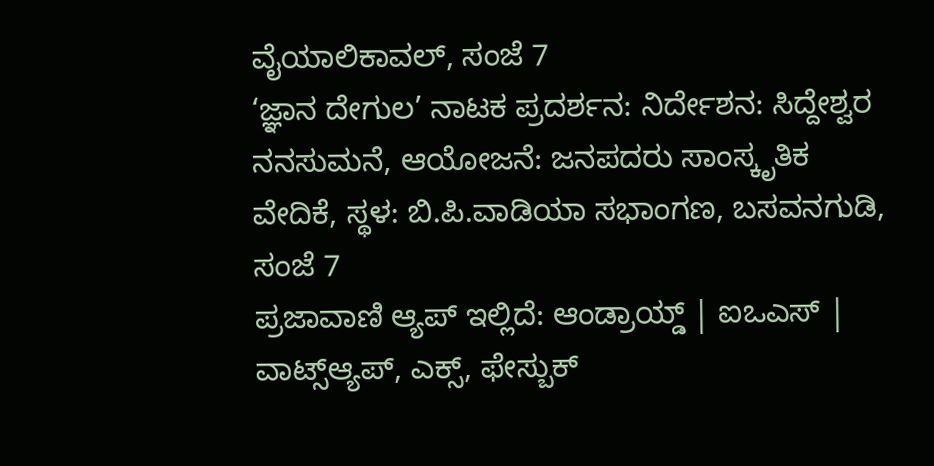ವೈಯಾಲಿಕಾವಲ್, ಸಂಜೆ 7
‘ಜ್ಞಾನ ದೇಗುಲ’ ನಾಟಕ ಪ್ರದರ್ಶನ: ನಿರ್ದೇಶನ: ಸಿದ್ದೇಶ್ವರ ನನಸುಮನೆ, ಆಯೋಜನೆ: ಜನಪದರು ಸಾಂಸ್ಕೃತಿಕ ವೇದಿಕೆ, ಸ್ಥಳ: ಬಿ.ಪಿ.ವಾಡಿಯಾ ಸಭಾಂಗಣ, ಬಸವನಗುಡಿ, ಸಂಜೆ 7
ಪ್ರಜಾವಾಣಿ ಆ್ಯಪ್ ಇಲ್ಲಿದೆ: ಆಂಡ್ರಾಯ್ಡ್ | ಐಒಎಸ್ | ವಾಟ್ಸ್ಆ್ಯಪ್, ಎಕ್ಸ್, ಫೇಸ್ಬುಕ್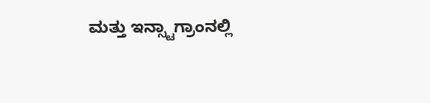ಮತ್ತು ಇನ್ಸ್ಟಾಗ್ರಾಂನಲ್ಲಿ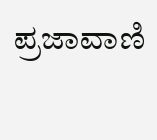ಪ್ರಜಾವಾಣಿ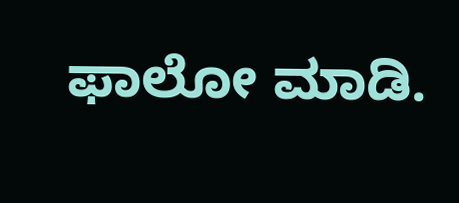ಫಾಲೋ ಮಾಡಿ.